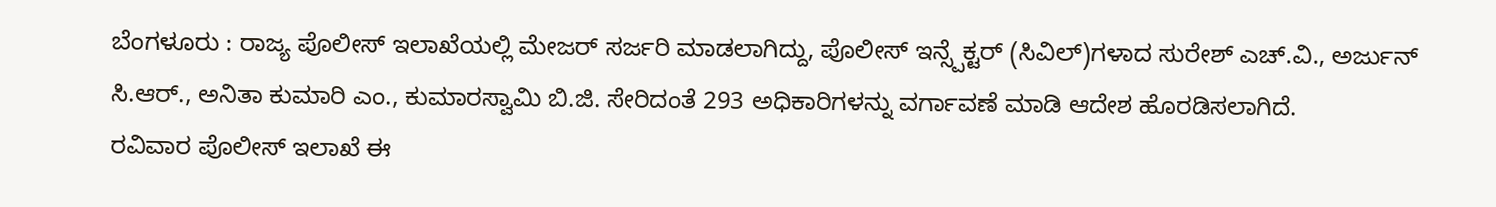ಬೆಂಗಳೂರು : ರಾಜ್ಯ ಪೊಲೀಸ್ ಇಲಾಖೆಯಲ್ಲಿ ಮೇಜರ್ ಸರ್ಜರಿ ಮಾಡಲಾಗಿದ್ದು, ಪೊಲೀಸ್ ಇನ್ಸ್ಪೆಕ್ಟರ್ (ಸಿವಿಲ್)ಗಳಾದ ಸುರೇಶ್ ಎಚ್.ವಿ., ಅರ್ಜುನ್ ಸಿ.ಆರ್., ಅನಿತಾ ಕುಮಾರಿ ಎಂ., ಕುಮಾರಸ್ವಾಮಿ ಬಿ.ಜಿ. ಸೇರಿದಂತೆ 293 ಅಧಿಕಾರಿಗಳನ್ನು ವರ್ಗಾವಣೆ ಮಾಡಿ ಆದೇಶ ಹೊರಡಿಸಲಾಗಿದೆ.
ರವಿವಾರ ಪೊಲೀಸ್ ಇಲಾಖೆ ಈ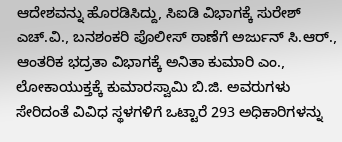ಆದೇಶವನ್ನು ಹೊರಡಿಸಿದ್ದು, ಸಿಐಡಿ ವಿಭಾಗಕ್ಕೆ ಸುರೇಶ್ ಎಚ್.ವಿ., ಬನಶಂಕರಿ ಪೊಲೀಸ್ ಠಾಣೆಗೆ ಅರ್ಜುನ್ ಸಿ.ಆರ್., ಆಂತರಿಕ ಭದ್ರತಾ ವಿಭಾಗಕ್ಕೆ ಅನಿತಾ ಕುಮಾರಿ ಎಂ., ಲೋಕಾಯುಕ್ತಕ್ಕೆ ಕುಮಾರಸ್ವಾಮಿ ಬಿ.ಜಿ. ಅವರುಗಳು ಸೇರಿದಂತೆ ವಿವಿಧ ಸ್ಥಳಗಳಿಗೆ ಒಟ್ಟಾರೆ 293 ಅಧಿಕಾರಿಗಳನ್ನು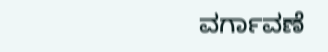ವರ್ಗಾವಣೆ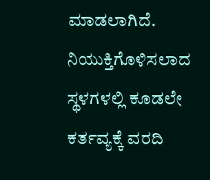ಮಾಡಲಾಗಿದೆ. ನಿಯುಕ್ತಿಗೊಳಿಸಲಾದ ಸ್ಥಳಗಳಲ್ಲಿ ಕೂಡಲೇ ಕರ್ತವ್ಯಕ್ಕೆ ವರದಿ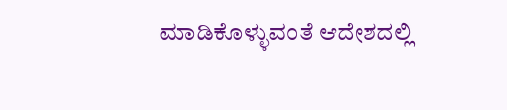ಮಾಡಿಕೊಳ್ಳುವಂತೆ ಆದೇಶದಲ್ಲಿ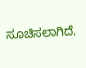ಸೂಚಿಸಲಾಗಿದೆ.